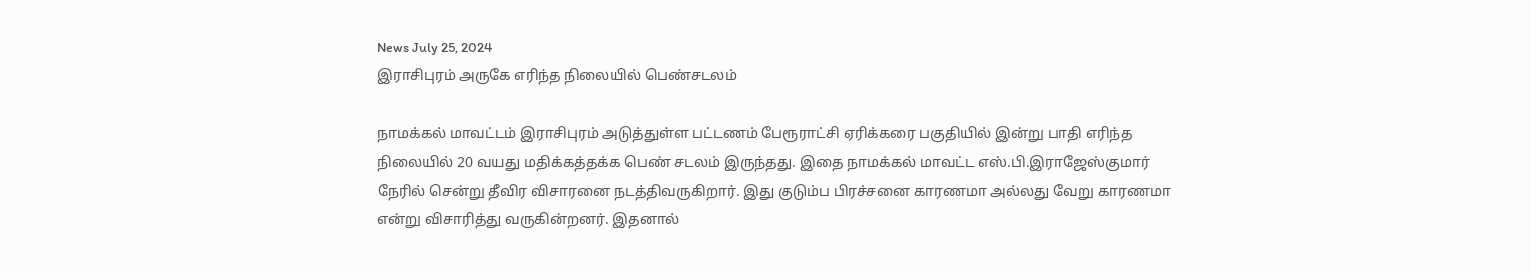News July 25, 2024
இராசிபுரம் அருகே எரிந்த நிலையில் பெண்சடலம்

நாமக்கல் மாவட்டம் இராசிபுரம் அடுத்துள்ள பட்டணம் பேரூராட்சி ஏரிக்கரை பகுதியில் இன்று பாதி எரிந்த நிலையில் 20 வயது மதிக்கத்தக்க பெண் சடலம் இருந்தது. இதை நாமக்கல் மாவட்ட எஸ்.பி.இராஜேஸ்குமார் நேரில் சென்று தீவிர விசாரனை நடத்திவருகிறார். இது குடும்ப பிரச்சனை காரணமா அல்லது வேறு காரணமா என்று விசாரித்து வருகின்றனர். இதனால்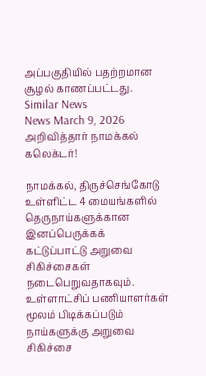அப்பகுதியில் பதற்றமான சூழல் காணப்பட்டது.
Similar News
News March 9, 2026
அறிவித்தார் நாமக்கல் கலெக்டர்!

நாமக்கல், திருச்செங்கோடு உள்ளிட்ட 4 மையங்களில் தெருநாய்களுக்கான இனப்பெருக்கக் கட்டுப்பாட்டு அறுவை சிகிச்சைகள் நடைபெறுவதாகவும். உள்ளாட்சிப் பணியாளர்கள் மூலம் பிடிக்கப்படும் நாய்களுக்கு அறுவை சிகிச்சை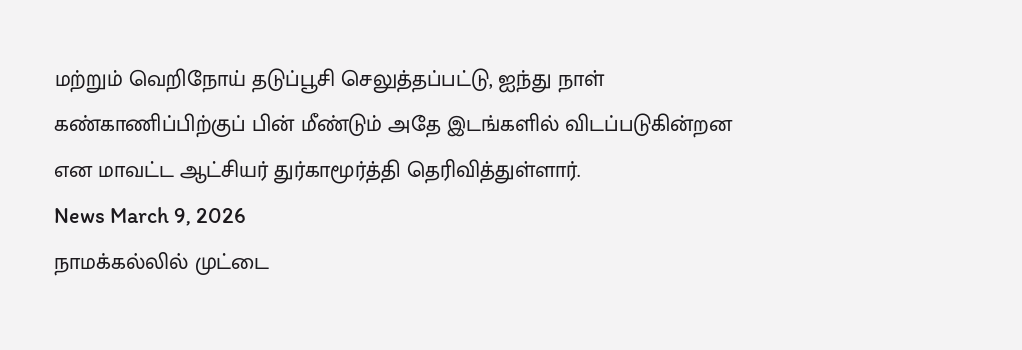மற்றும் வெறிநோய் தடுப்பூசி செலுத்தப்பட்டு, ஐந்து நாள் கண்காணிப்பிற்குப் பின் மீண்டும் அதே இடங்களில் விடப்படுகின்றன என மாவட்ட ஆட்சியர் துர்காமூர்த்தி தெரிவித்துள்ளார்.
News March 9, 2026
நாமக்கல்லில் முட்டை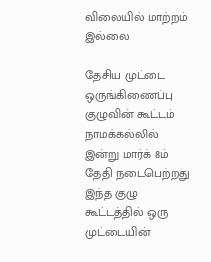விலையில் மாற்றம் இல்லை

தேசிய முட்டை ஒருங்கிணைப்பு குழுவின் கூட்டம் நாமக்கல்லில் இன்று மார்க் 8ம் தேதி நடைபெற்றது இந்த குழு கூட்டத்தில் ஒரு முட்டையின்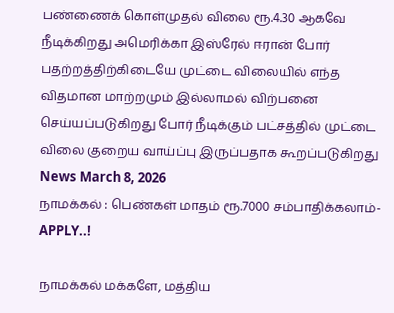பண்ணைக் கொள்முதல் விலை ரூ.4.30 ஆகவே நீடிக்கிறது அமெரிக்கா இஸ்ரேல் ஈரான் போர் பதற்றத்திற்கிடையே முட்டை விலையில் எந்த விதமான மாற்றமும் இல்லாமல் விற்பனை செய்யப்படுகிறது போர் நீடிக்கும் பட்சத்தில் முட்டை விலை குறைய வாய்ப்பு இருப்பதாக கூறப்படுகிறது
News March 8, 2026
நாமக்கல் : பெண்கள் மாதம் ரூ.7000 சம்பாதிக்கலாம்- APPLY..!

நாமக்கல் மக்களே, மத்திய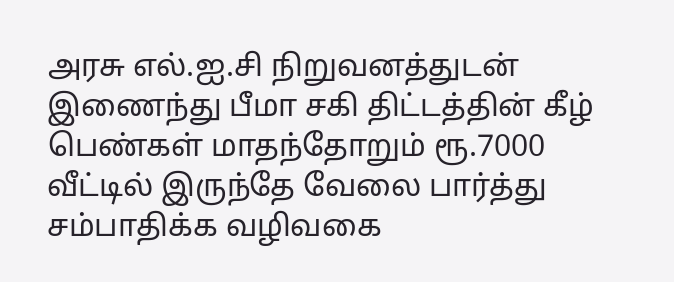அரசு எல்.ஐ.சி நிறுவனத்துடன் இணைந்து பீமா சகி திட்டத்தின் கீழ் பெண்கள் மாதந்தோறும் ரூ.7000 வீட்டில் இருந்தே வேலை பார்த்து சம்பாதிக்க வழிவகை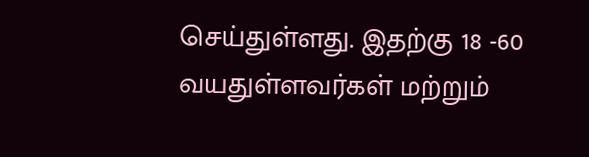செய்துள்ளது. இதற்கு 18 -60 வயதுள்ளவர்கள் மற்றும்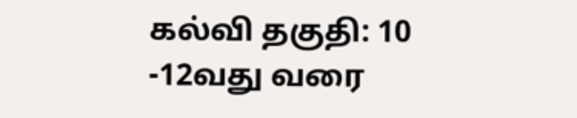கல்வி தகுதி: 10 -12வது வரை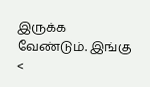இருக்க வேண்டும். இங்கு <